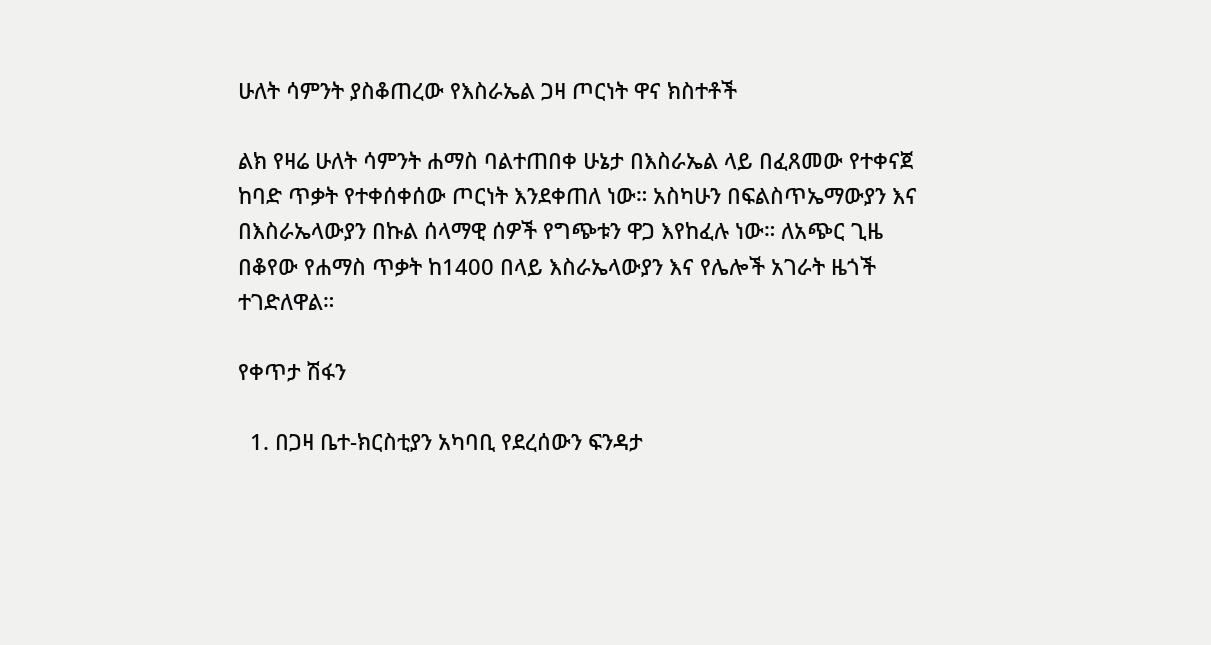ሁለት ሳምንት ያስቆጠረው የእስራኤል ጋዛ ጦርነት ዋና ክስተቶች

ልክ የዛሬ ሁለት ሳምንት ሐማስ ባልተጠበቀ ሁኔታ በእስራኤል ላይ በፈጸመው የተቀናጀ ከባድ ጥቃት የተቀሰቀሰው ጦርነት እንደቀጠለ ነው። አስካሁን በፍልስጥኤማውያን እና በእስራኤላውያን በኩል ሰላማዊ ሰዎች የግጭቱን ዋጋ እየከፈሉ ነው። ለአጭር ጊዜ በቆየው የሐማስ ጥቃት ከ1400 በላይ እስራኤላውያን እና የሌሎች አገራት ዜጎች ተገድለዋል።

የቀጥታ ሽፋን

  1. በጋዛ ቤተ-ክርስቲያን አካባቢ የደረሰውን ፍንዳታ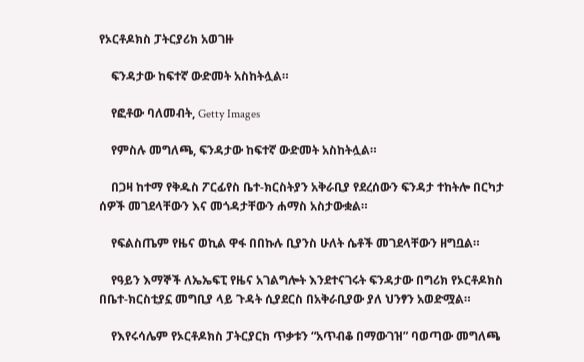የኦርቶዶክስ ፓትርያሪክ አወገዙ

    ፍንዳታው ከፍተኛ ውድመት አስከትሏል።

    የፎቶው ባለመብት, Getty Images

    የምስሉ መግለጫ, ፍንዳታው ከፍተኛ ውድመት አስከትሏል።

    በጋዛ ከተማ የቅዱስ ፖርፊየስ ቤተ-ክርስትያን አቅራቢያ የደረሰውን ፍንዳታ ተከትሎ በርካታ ሰዎች መገደላቸውን እና መጎዳታቸውን ሐማስ አስታውቋል።

    የፍልስጤም የዜና ወኪል ዋፋ በበኩሉ ቢያንስ ሁለት ሴቶች መገደላቸውን ዘግቧል።

    የዓይን እማኞች ለኤኤፍፒ የዜና አገልግሎት እንደተናገሩት ፍንዳታው በግሪክ የኦርቶዶክስ በቤተ-ክርስቲያኗ መግቢያ ላይ ጉዳት ሲያደርስ በአቅራቢያው ያለ ህንፃን አወድሟል።

    የእየሩሳሌም የኦርቶዶክስ ፓትርያርክ ጥቃቱን “አጥብቆ በማውገዝ” ባወጣው መግለጫ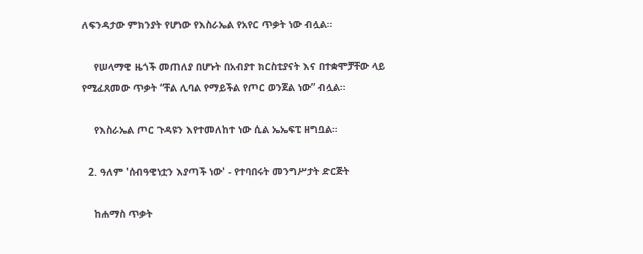ለፍንዳታው ምክንያት የሆነው የእስራኤል የአየር ጥቃት ነው ብሏል።

    የሠላማዊ ዜጎች መጠለያ በሆኑት በአብያተ ክርስቲያናት እና በተቋሞቻቸው ላይ የሚፈጸመው ጥቃት “ቸል ሊባል የማይችል የጦር ወንጀል ነው” ብሏል።

    የእስራኤል ጦር ጉዳዩን እየተመለከተ ነው ሲል ኤኤፍፒ ዘግቧል።

  2. ዓለም 'ሰብዓዊነቷን እያጣች ነው' - የተባበሩት መንግሥታት ድርጅት

    ከሐማስ ጥቃት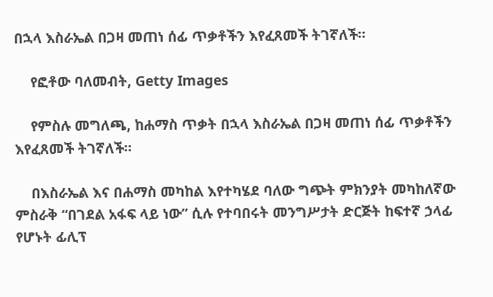በኋላ እስራኤል በጋዛ መጠነ ሰፊ ጥቃቶችን እየፈጸመች ትገኛለች።

    የፎቶው ባለመብት, Getty Images

    የምስሉ መግለጫ, ከሐማስ ጥቃት በኋላ እስራኤል በጋዛ መጠነ ሰፊ ጥቃቶችን እየፈጸመች ትገኛለች።

    በእስራኤል እና በሐማስ መካከል እየተካሄደ ባለው ግጭት ምክንያት መካከለኛው ምስራቅ “በገደል አፋፍ ላይ ነው” ሲሉ የተባበሩት መንግሥታት ድርጅት ከፍተኛ ኃላፊ የሆኑት ፊሊፕ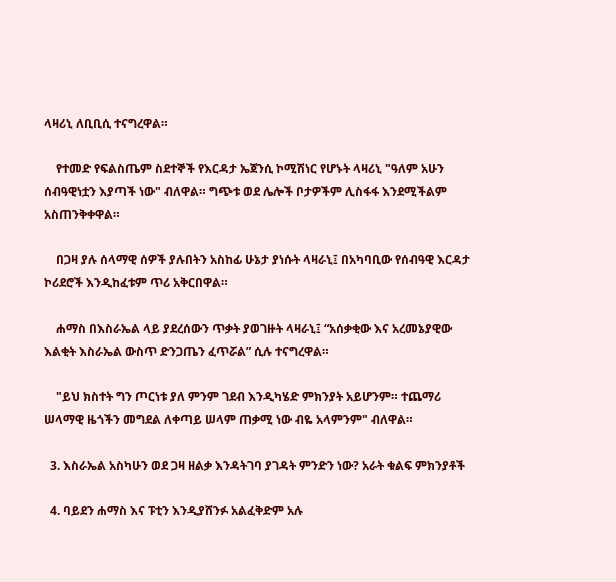ላዛሪኒ ለቢቢሲ ተናግረዋል።

    የተመድ የፍልስጤም ስደተኞች የእርዳታ ኤጀንሲ ኮሚሽነር የሆኑት ላዛሪኒ "ዓለም አሁን ሰብዓዊነቷን እያጣች ነው" ብለዋል። ግጭቱ ወደ ሌሎች ቦታዎችም ሊስፋፋ እንደሚችልም አስጠንቅቀዋል።

    በጋዛ ያሉ ሰላማዊ ሰዎች ያሉበትን አስከፊ ሁኔታ ያነሱት ላዛራኒ፤ በአካባቢው የሰብዓዊ እርዳታ ኮሪደሮች እንዲከፈቱም ጥሪ አቅርበዋል።

    ሐማስ በእስራኤል ላይ ያደረሰውን ጥቃት ያወገዙት ላዛራኒ፤ “አሰቃቂው እና አረመኔያዊው እልቂት እስራኤል ውስጥ ድንጋጤን ፈጥሯል” ሲሉ ተናግረዋል።

    "ይህ ክስተት ግን ጦርነቱ ያለ ምንም ገደብ እንዲካሄድ ምክንያት አይሆንም። ተጨማሪ ሠላማዊ ዜጎችን መግደል ለቀጣይ ሠላም ጠቃሚ ነው ብዬ አላምንም" ብለዋል።

  3. እስራኤል አስካሁን ወደ ጋዛ ዘልቃ እንዳትገባ ያገዳት ምንድን ነው? አራት ቁልፍ ምክንያቶች

  4. ባይደን ሐማስ እና ፑቲን እንዲያሸንፉ አልፈቅድም አሉ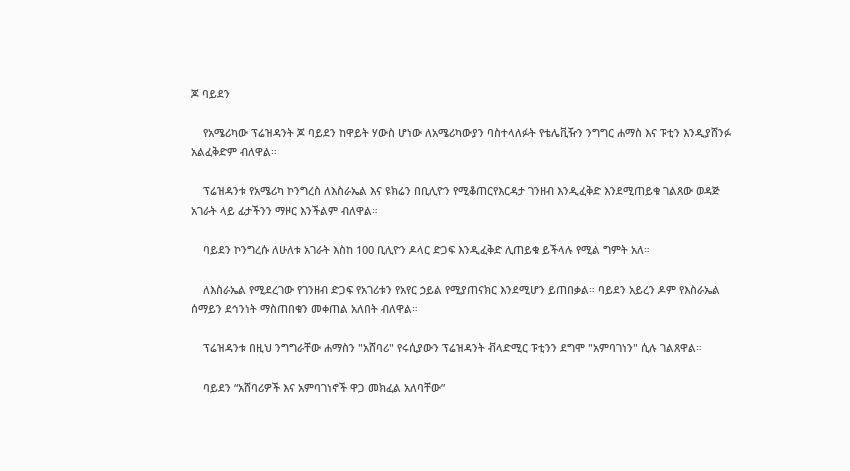ጆ ባይደን

    የአሜሪካው ፕሬዝዳንት ጆ ባይደን ከዋይት ሃውስ ሆነው ለአሜሪካውያን ባስተላለፉት የቴሌቪዥን ንግግር ሐማስ እና ፑቲን እንዲያሸንፉ አልፈቅድም ብለዋል።

    ፕሬዝዳንቱ የአሜሪካ ኮንግረስ ለእስራኤል እና ዩክሬን በቢሊዮን የሚቆጠርየእርዳታ ገንዘብ እንዲፈቅድ እንደሚጠይቁ ገልጸው ወዳጅ አገራት ላይ ፊታችንን ማዞር እንችልም ብለዋል።

    ባይደን ኮንግረሱ ለሁለቱ አገራት እስከ 100 ቢሊዮን ዶላር ድጋፍ እንዲፈቅድ ሊጠይቁ ይችላሉ የሚል ግምት አለ።

    ለእስራኤል የሚደረገው የገንዘብ ድጋፍ የአገሪቱን የአየር ኃይል የሚያጠናክር እንደሚሆን ይጠበቃል። ባይደን አይረን ዶም የእስራኤል ሰማይን ደኅንነት ማስጠበቁን መቀጠል አለበት ብለዋል።

    ፕሬዝዳንቱ በዚህ ንግግራቸው ሐማስን "አሸባሪ" የሩሲያውን ፕሬዝዳንት ቭላድሚር ፑቲንን ደግሞ "አምባገነን" ሲሉ ገልጸዋል።

    ባይደን “አሸባሪዎች እና አምባገነኖች ዋጋ መክፈል አለባቸው”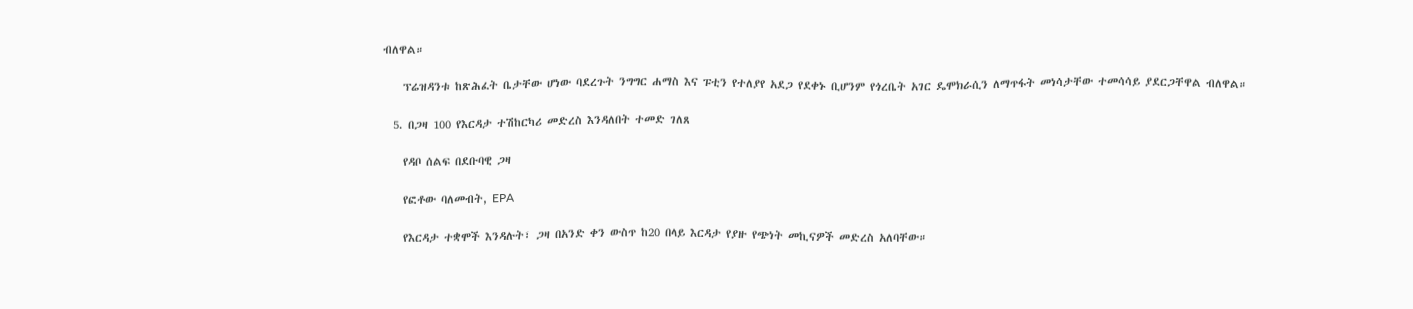ብለዋል።

    ፕሬዝዳንቱ ከጽሕፈት ቤታቸው ሆነው ባደረጉት ንግግር ሐማስ እና ፑቲን የተለያየ አደጋ የደቀኑ ቢሆንም የጎረቤት አገር ዴሞክራሲን ለማጥፋት መነሳታቸው ተመሳሳይ ያደርጋቸዋል ብለዋል።

  5. በጋዛ 100 የእርዳታ ተሽከርካሪ መድረስ እንዳለበት ተመድ ገለጸ

    የዳቦ ሰልፍ በደቡባዊ ጋዛ

    የፎቶው ባለመብት, EPA

    የእርዳታ ተቋሞች እንዳሉት፣ ጋዛ በአንድ ቀን ውስጥ ከ20 በላይ እርዳታ የያዙ የጭነት መኪናዎች መድረስ አለባቸው።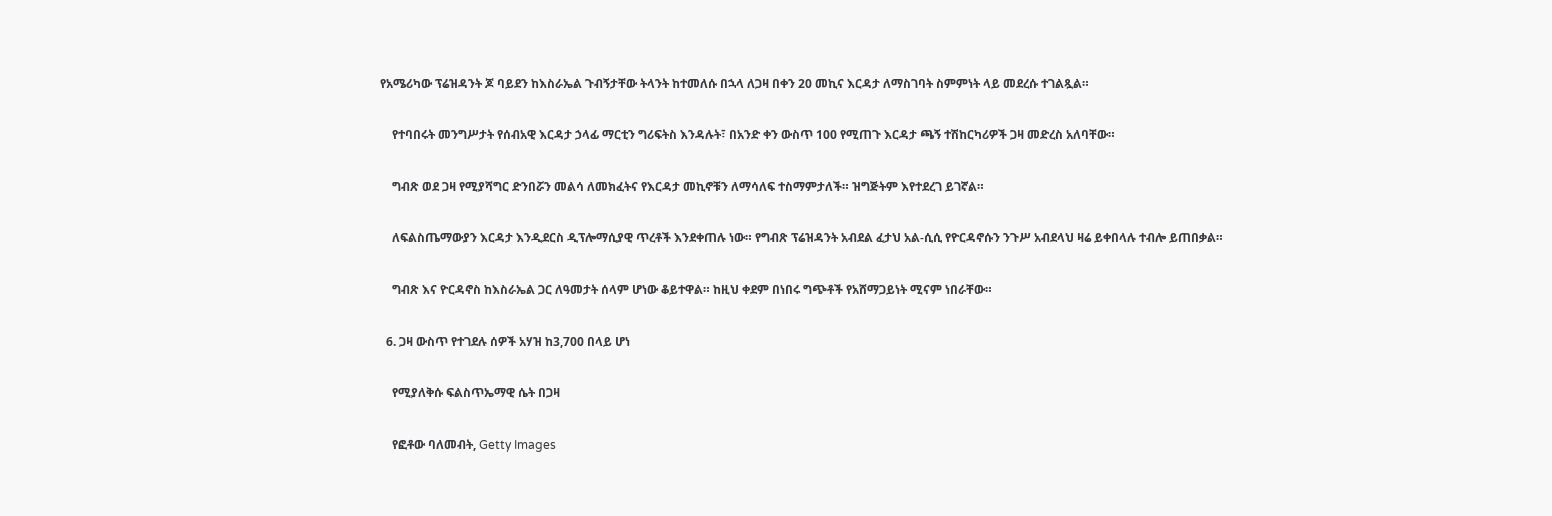የአሜሪካው ፕሬዝዳንት ጆ ባይደን ከእስራኤል ጉብኝታቸው ትላንት ከተመለሱ በኋላ ለጋዛ በቀን 20 መኪና እርዳታ ለማስገባት ስምምነት ላይ መደረሱ ተገልጿል።

    የተባበሩት መንግሥታት የሰብአዊ እርዳታ ኃላፊ ማርቲን ግሪፍትስ እንዳሉት፣ በአንድ ቀን ውስጥ 100 የሚጠጉ እርዳታ ጫኝ ተሽከርካሪዎች ጋዛ መድረስ አለባቸው።

    ግብጽ ወደ ጋዛ የሚያሻግር ድንበሯን መልሳ ለመክፈትና የእርዳታ መኪኖቹን ለማሳለፍ ተስማምታለች። ዝግጅትም እየተደረገ ይገኛል።

    ለፍልስጤማውያን እርዳታ እንዲደርስ ዲፕሎማሲያዊ ጥረቶች እንደቀጠሉ ነው። የግብጽ ፕሬዝዳንት አብደል ፈታህ አል-ሲሲ የዮርዳኖሱን ንጉሥ አብደላህ ዛሬ ይቀበላሉ ተብሎ ይጠበቃል።

    ግብጽ እና ዮርዳኖስ ከእስራኤል ጋር ለዓመታት ሰላም ሆነው ቆይተዋል። ከዚህ ቀደም በነበሩ ግጭቶች የአሸማጋይነት ሚናም ነበራቸው።

  6. ጋዛ ውስጥ የተገደሉ ሰዎች አሃዝ ከ3,700 በላይ ሆነ

    የሚያለቅሱ ፍልስጥኤማዊ ሴት በጋዛ

    የፎቶው ባለመብት, Getty Images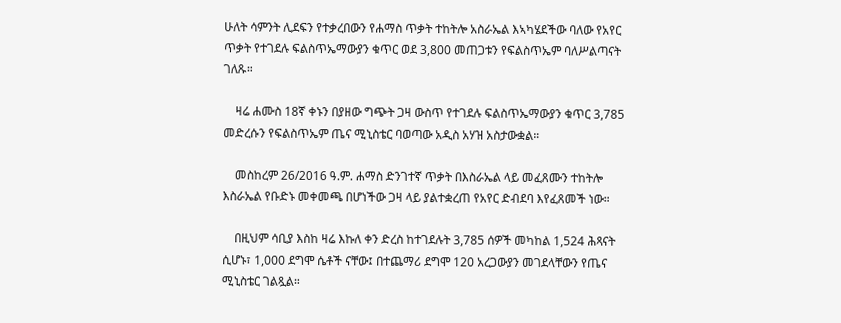ሁለት ሳምንት ሊደፍን የተቃረበውን የሐማስ ጥቃት ተከትሎ አስራኤል እኣካሄደችው ባለው የአየር ጥቃት የተገደሉ ፍልስጥኤማውያን ቁጥር ወደ 3,800 መጠጋቱን የፍልስጥኤም ባለሥልጣናት ገለጹ።

    ዛሬ ሐሙስ 18ኛ ቀኑን በያዘው ግጭት ጋዛ ውስጥ የተገደሉ ፍልስጥኤማውያን ቁጥር 3,785 መድረሱን የፍልስጥኤም ጤና ሚኒስቴር ባወጣው አዲስ አሃዝ አስታውቋል።

    መስከረም 26/2016 ዓ.ም. ሐማስ ድንገተኛ ጥቃት በእስራኤል ላይ መፈጸሙን ተከትሎ እስራኤል የቡድኑ መቀመጫ በሆነችው ጋዛ ላይ ያልተቋረጠ የአየር ድብደባ እየፈጸመች ነው።

    በዚህም ሳቢያ እስከ ዛሬ እኩለ ቀን ድረስ ከተገደሉት 3,785 ሰዎች መካከል 1,524 ሕጻናት ሲሆኑ፣ 1,000 ደግሞ ሴቶች ናቸው፤ በተጨማሪ ደግሞ 120 አረጋውያን መገደላቸውን የጤና ሚኒስቴር ገልጿል።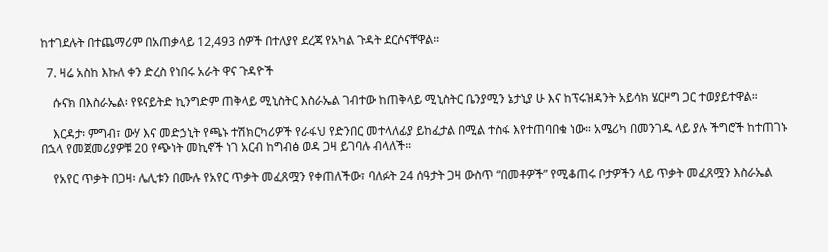ከተገደሉት በተጨማሪም በአጠቃላይ 12,493 ሰዎች በተለያየ ደረጃ የአካል ጉዳት ደርሶናቸዋል።

  7. ዛሬ አስከ እኩለ ቀን ድረስ የነበሩ አራት ዋና ጉዳዮች

    ሱናክ በእስራኤል፡ የዩናይትድ ኪንግድም ጠቅላይ ሚኒስትር እስራኤል ገብተው ከጠቅላይ ሚኒስትር ቤንያሚን ኔታኒያ ሁ እና ከፕሩዝዳንት አይሳክ ሄርዞግ ጋር ተወያይተዋል።

    እርዳታ፡ ምግብ፣ ውሃ እና መድኃኒት የጫኑ ተሽክርካሪዎች የራፋህ የድንበር መተላለፊያ ይከፈታል በሚል ተስፋ እየተጠባበቁ ነው። አሜሪካ በመንገዱ ላይ ያሉ ችግሮች ከተጠገኑ በኋላ የመጀመሪያዎቹ 20 የጭነት መኪኖች ነገ አርብ ከግብፅ ወዳ ጋዛ ይገባሉ ብላለች።

    የአየር ጥቃት በጋዛ፡ ሌሊቱን በሙሉ የአየር ጥቃት መፈጸሟን የቀጠለችው፣ ባለፉት 24 ሰዓታት ጋዛ ውስጥ “በመቶዎች” የሚቆጠሩ ቦታዎችን ላይ ጥቃት መፈጸሟን እስራኤል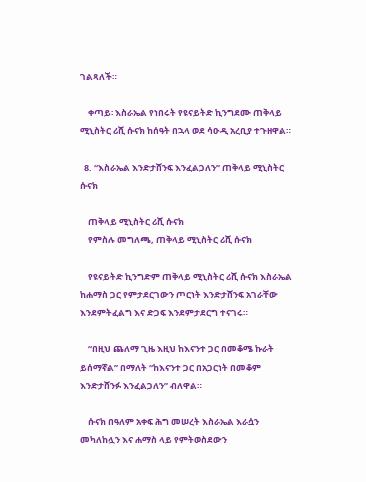ገልጻለች።

    ቀጣይ፡ እስራኤል የነበሩት የዩናይትድ ኪንግደሙ ጠቅላይ ሚኒስትር ሪሺ ሱናክ ከሰዓት በኋላ ወደ ሳዑዲ አረቢያ ተጉዘዋል።

  8. “እስራኤል እንድታሸንፍ እንፈልጋለን” ጠቅላይ ሚኒስትር ሱናክ

    ጠቅላይ ሚኒስትር ሪሺ ሱናክ
    የምስሉ መግለጫ, ጠቅላይ ሚኒስትር ሪሺ ሱናክ

    የዩናይትድ ኪንግድም ጠቅላይ ሚኒስትር ሪሺ ሱናክ እስራኤል ከሐማስ ጋር የምታደርገውን ጦርነት እንድታሸንፍ አገራቸው እንደምትፈልግ እና ድጋፍ እንደምታደርግ ተናገሩ።

    “በዚህ ጨለማ ጊዜ እዚህ ከእናንተ ጋር በመቆሜ ኩራት ይሰማኛል” በማለት “ከእናንተ ጋር በአጋርነት በመቆም እንድታሸንፉ እንፈልጋለን” ብለዋል።

    ሱናክ በዓለም አቀፍ ሕግ መሠረት እስራኤል እራሷን መካለከሏን እና ሐማስ ላይ የምትወስደውን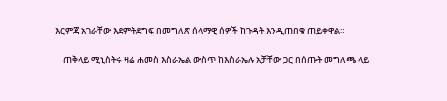እርምጃ አገራቸው እደምትደግፍ በመግለጽ ሰላማዊ ሰዎች ከጉዳት እንዲጠበቁ ጠይቀዋል።

    ጠቅላይ ሚኒስትሩ ዛሬ ሐመስ እስራኤል ውስጥ ከእስራኤሉ አቻቸው ጋር በሰጡት መግለጫ ላይ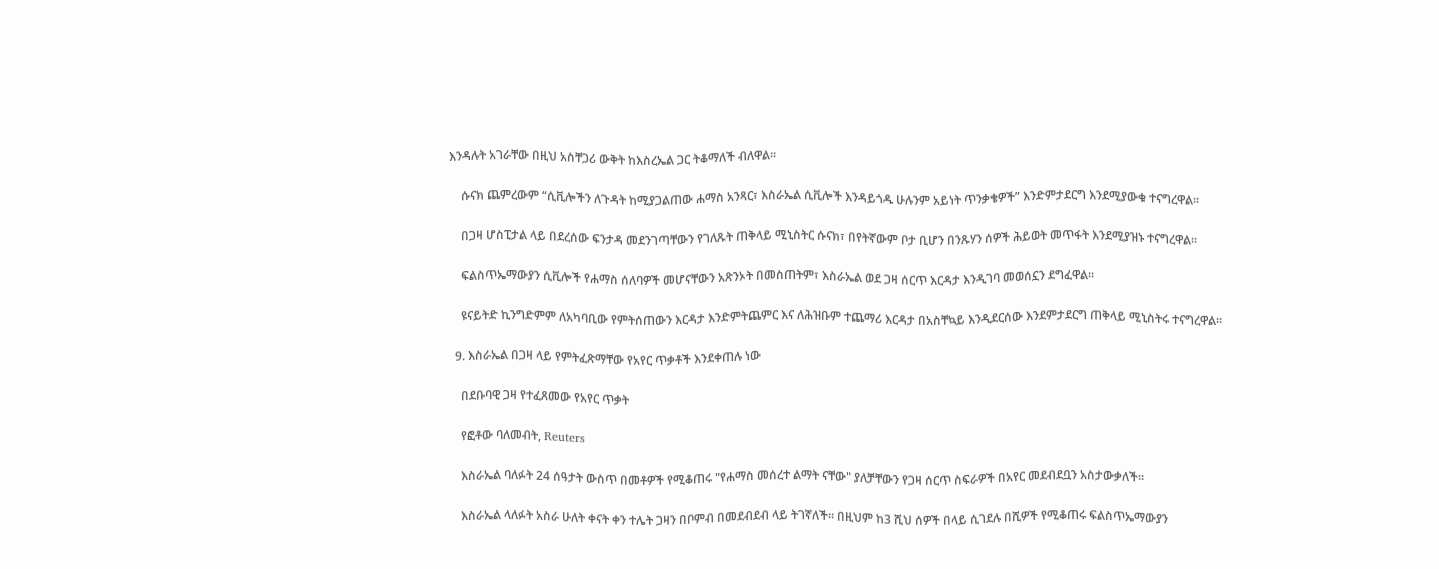እንዳሉት አገራቸው በዚህ አስቸጋሪ ውቅት ከእስረኤል ጋር ትቆማለች ብለዋል።

    ሱናክ ጨምረውም “ሲቪሎችን ለጉዳት ከሚያጋልጠው ሐማስ አንጻር፣ እስራኤል ሲቪሎች እንዳይጎዱ ሁሉንም አይነት ጥንቃቄዎች” እንድምታደርግ እንደሚያውቁ ተናግረዋል።

    በጋዛ ሆስፒታል ላይ በደረሰው ፍንታዳ መደንገጣቸውን የገለጹት ጠቅላይ ሚኒስትር ሱናክ፣ በየትኛውም ቦታ ቢሆን በንጹሃን ሰዎች ሕይወት መጥፋት እንደሚያዝኑ ተናግረዋል።

    ፍልስጥኤማውያን ሲቪሎች የሐማስ ሰለባዎች መሆናቸውን አጽንኦት በመስጠትም፣ እስራኤል ወደ ጋዛ ሰርጥ እርዳታ እንዲገባ መወሰኗን ደግፈዋል።

    ዩናይትድ ኪንግድምም ለአካባቢው የምትሰጠውን እርዳታ እንድምትጨምር እና ለሕዝቡም ተጨማሪ እርዳታ በአስቸኳይ እንዲደርሰው እንደምታደርግ ጠቅላይ ሚኒስትሩ ተናግረዋል።

  9. እስራኤል በጋዛ ላይ የምትፈጽማቸው የአየር ጥቃቶች እንደቀጠሉ ነው

    በደቡባዊ ጋዛ የተፈጸመው የአየር ጥቃት

    የፎቶው ባለመብት, Reuters

    እስራኤል ባለፉት 24 ሰዓታት ውስጥ በመቶዎች የሚቆጠሩ "የሐማስ መሰረተ ልማት ናቸው" ያለቻቸውን የጋዛ ሰርጥ ስፍራዎች በአየር መደብደቧን አስታውቃለች።

    እስራኤል ላለፉት አስራ ሁለት ቀናት ቀን ተሌት ጋዛን በቦምብ በመደብደብ ላይ ትገኛለች። በዚህም ከ3 ሺህ ሰዎች በላይ ሲገደሉ በሺዎች የሚቆጠሩ ፍልስጥኤማውያን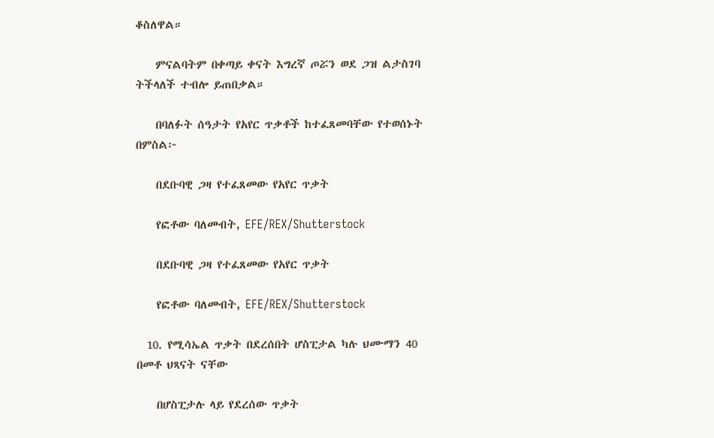ቆስለዋል።

    ምናልባትም በቀጣይ ቀናት እግረኛ ጦሯን ወደ ጋዝ ልታስገባ ትችላለች ተብሎ ይጠበቃል።

    በባለፉት ሰዓታት የአየር ጥቃቶች ከተፈጸመባቸው የተወሰኑት በምስል፦

    በደቡባዊ ጋዛ የተፈጸመው የአየር ጥቃት

    የፎቶው ባለመብት, EFE/REX/Shutterstock

    በደቡባዊ ጋዛ የተፈጸመው የአየር ጥቃት

    የፎቶው ባለመብት, EFE/REX/Shutterstock

  10. የሚሳኤል ጥቃት በደረሰበት ሆስፒታል ካሉ ህሙማን 40 በመቶ ህጻናት ናቸው

    በሆስፒታሉ ላይ የደረሰው ጥቃት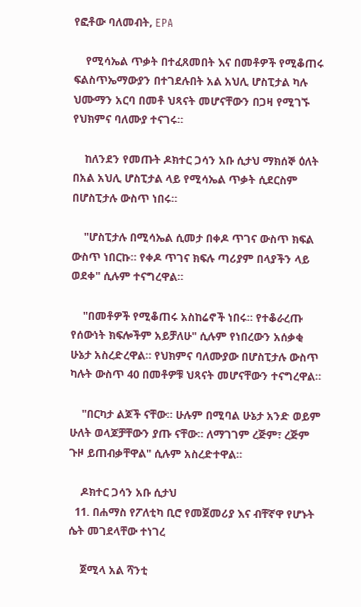የፎቶው ባለመብት, EPA

    የሚሳኤል ጥቃት በተፈጸመበት እና በመቶዎች የሚቆጠሩ ፍልስጥኤማውያን በተገደሉበት አል አህሊ ሆስፒታል ካሉ ህሙማን አርባ በመቶ ህጻናት መሆናቸውን በጋዛ የሚገኙ የህክምና ባለሙያ ተናገሩ።

    ከለንደን የመጡት ዶክተር ጋሳን አቡ ሲታህ ማክሰኞ ዕለት በአል አህሊ ሆስፒታል ላይ የሚሳኤል ጥቃት ሲደርስም በሆስፒታሉ ውስጥ ነበሩ።

    "ሆስፒታሉ በሚሳኤል ሲመታ በቀዶ ጥገና ውስጥ ክፍል ውስጥ ነበርኩ። የቀዶ ጥገና ክፍሉ ጣሪያም በላያችን ላይ ወደቀ" ሲሉም ተናግረዋል።

    "በመቶዎች የሚቆጠሩ አስከሬኖች ነበሩ። የተቆራረጡ የሰውነት ክፍሎችም አይቻለሁ" ሲሉም የነበረውን አሰቃቂ ሁኔታ አስረድረዋል። የህክምና ባለሙያው በሆስፒታሉ ውስጥ ካሉት ውስጥ 40 በመቶዎቹ ህጻናት መሆናቸውን ተናግረዋል።

    "በርካታ ልጆች ናቸው። ሁሉም በሚባል ሁኔታ አንድ ወይም ሁለት ወላጆቻቸውን ያጡ ናቸው። ለማገገም ረጅም፣ ረጅም ጉዞ ይጠብቃቸዋል" ሲሉም አስረድተዋል።

    ዶክተር ጋሳን አቡ ሲታህ
  11. በሐማስ የፖለቲካ ቢሮ የመጀመሪያ እና ብቸኛዋ የሆኑት ሴት መገደላቸው ተነገረ

    ጀሚላ አል ሻንቲ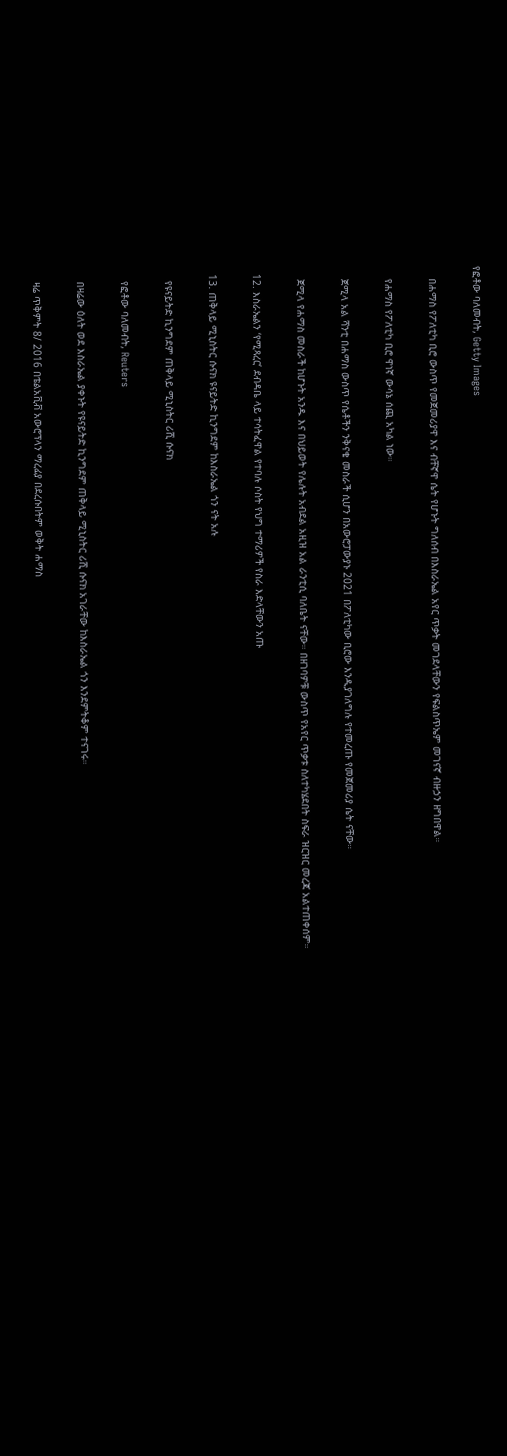የፎቶው ባለመብት, Getty Images

    በሐማስ የፖለቲካ ቢሮ ውስጥ የመጀመሪያዋ እና ብቸኛዋ ሴት የሆኑት ግለሰብ በእስራኤል አየር ጥቃት መገደላቸውን የፍልስጥኤም መገናኛ ብዙኃን ዘግበዋል።

    የሐማስ የፖለቲካ ቢሮ ዋነኛ ውሳኔ ሰጪ አካል ነው።

    ጀሚላ አል ሻንቲ በሐማስ ውስጥ የሴቶችን ንቅናቄ መስራች ሲሆን በአውሮፓውያኑ 2021 በፖለቲካው ቢሮው እንዲያገለግሉ የተመረጡ የመጀመሪያ ሴት ናቸው።

    ጀሚላ የሐማስ መስራች ከሆኑት አንዱ እና በህይወት የሌሉት አብደል አዚዝ አል ራንቲሲ ባለቤት ናቸው። በዘገባዎቹ ውስጥ የአየር ጥቃቱ ስለተካሄደበት ስፍራ ዝርዝር መረጃ አልተጠቀሰም።

  12. እስራኤልን ‘የሚጻረር’ ደብዳቤ ላይ ተሳትፈዋል የተባሉ ሶስት የህግ ተማሪዎች የስራ እድላቸውን አጡ

  13. ጠቅላይ ሚኒስትር ሱናክ ዩናይትድ ኪንግደም ከእስራኤል ጎን ናት አሉ

    የዩናይትድ ኪንግደም ጠቅላይ ሚኒስትር ሪሺ ሱናክ

    የፎቶው ባለመብት, Reuters

    በዛሬው ዕለት ወደ እስራኤል ያቀኑት የዩናይትድ ኪንግደም ጠቅላይ ሚኒስትር ሪሺ ሱናክ አገራቸው ከእስራኤል ጎን እንደምትቆም ተናገሩ።

    ዛሬ ጥቅምት 8/ 2016 በቴልአቪቭ አውሮፕላን ማረፊያ በደረሱበትም ወቅት ሐማስ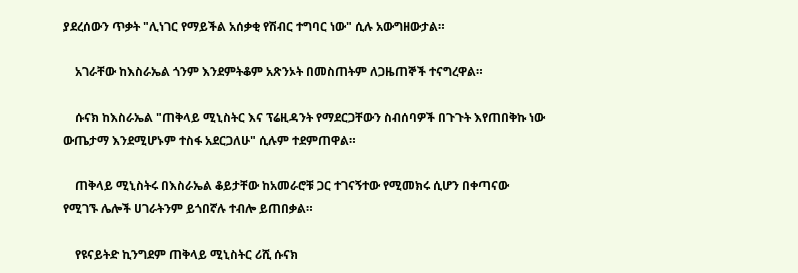ያደረሰውን ጥቃት "ሊነገር የማይችል አሰቃቂ የሽብር ተግባር ነው" ሲሉ አውግዘውታል።

    አገራቸው ከእስራኤል ጎንም እንደምትቆም አጽንኦት በመስጠትም ለጋዜጠኞች ተናግረዋል።

    ሱናክ ከእስራኤል "ጠቅላይ ሚኒስትር እና ፕሬዚዳንት የማደርጋቸውን ስብሰባዎች በጉጉት እየጠበቅኩ ነው ውጤታማ እንደሚሆኑም ተስፋ አደርጋለሁ" ሲሉም ተደምጠዋል።

    ጠቅላይ ሚኒስትሩ በእስራኤል ቆይታቸው ከአመራሮቹ ጋር ተገናኝተው የሚመክሩ ሲሆን በቀጣናው የሚገኙ ሌሎች ሀገራትንም ይጎበኛሉ ተብሎ ይጠበቃል።

    የዩናይትድ ኪንግደም ጠቅላይ ሚኒስትር ሪሺ ሱናክ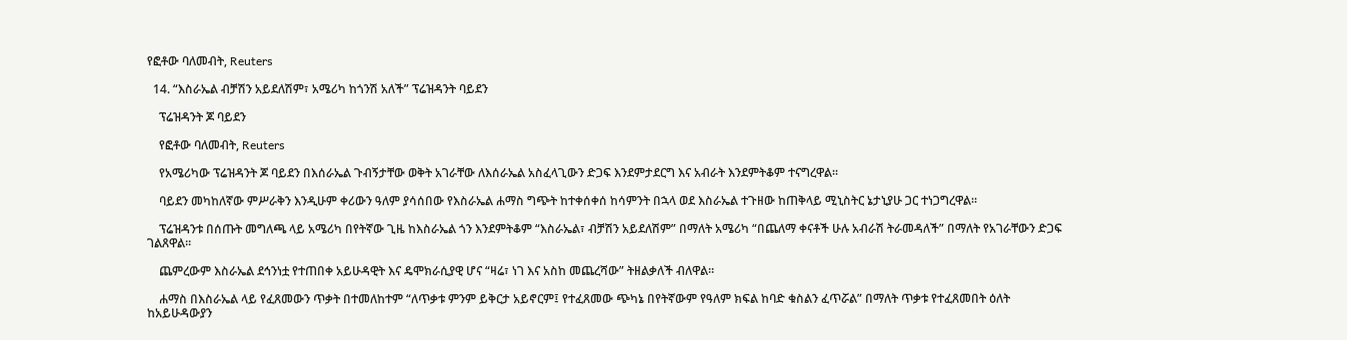የፎቶው ባለመብት, Reuters

  14. “እስራኤል ብቻሽን አይደለሽም፣ አሜሪካ ከጎንሽ አለች” ፕሬዝዳንት ባይደን

    ፕሬዝዳንት ጆ ባይደን

    የፎቶው ባለመብት, Reuters

    የአሜሪካው ፕሬዝዳንት ጆ ባይደን በእሰራኤል ጉብኝታቸው ወቅት አገራቸው ለእሰራኤል አስፈላጊውን ድጋፍ እንደምታደርግ እና አብራት እንደምትቆም ተናግረዋል።

    ባይደን መካከለኛው ምሥራቅን እንዲሁም ቀሪውን ዓለም ያሳሰበው የእስራኤል ሐማስ ግጭት ከተቀሰቀሰ ከሳምንት በኋላ ወደ እስራኤል ተጉዘው ከጠቅላይ ሚኒስትር ኔታኒያሁ ጋር ተነጋግረዋል።

    ፕሬዝዳንቱ በሰጡት መግለጫ ላይ አሜሪካ በየትኛው ጊዜ ከእስራኤል ጎን እንደምትቆም “እስራኤል፣ ብቻሽን አይደለሽም” በማለት አሜሪካ “በጨለማ ቀናቶች ሁሉ አብራሽ ትራመዳለች” በማለት የአገራቸውን ድጋፍ ገልጸዋል።

    ጨምረውም እስራኤል ደኅንነቷ የተጠበቀ አይሁዳዊት እና ዴሞክራሲያዊ ሆና “ዛሬ፣ ነገ እና አስከ መጨረሻው” ትዘልቃለች ብለዋል።

    ሐማስ በእስራኤል ላይ የፈጸመውን ጥቃት በተመለከተም “ለጥቃቱ ምንም ይቅርታ አይኖርም፤ የተፈጸመው ጭካኔ በየትኛውም የዓለም ክፍል ከባድ ቁስልን ፈጥሯል” በማለት ጥቃቱ የተፈጸመበት ዕለት ከአይሁዳውያን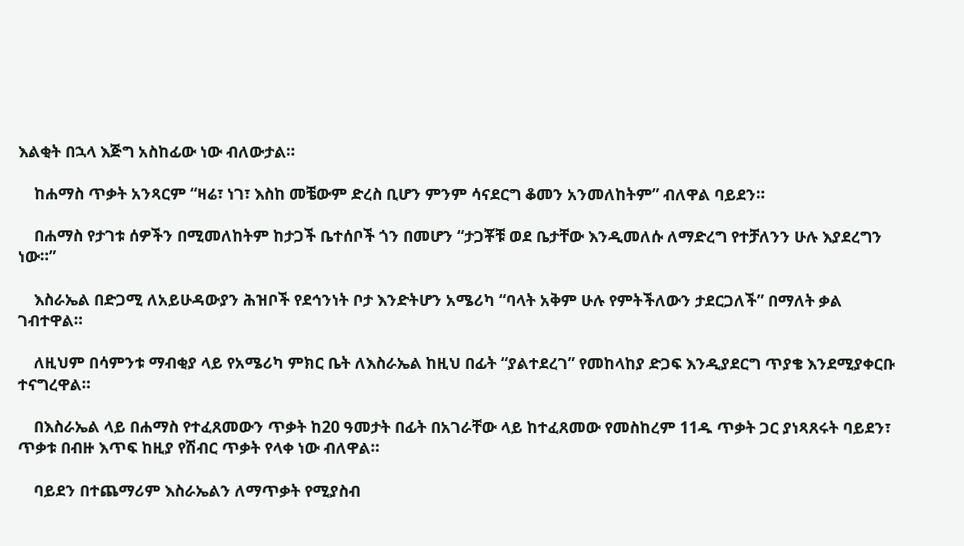እልቂት በኋላ እጅግ አስከፊው ነው ብለውታል።

    ከሐማስ ጥቃት አንጻርም “ዛሬ፣ ነገ፣ እስከ መቼውም ድረስ ቢሆን ምንም ሳናደርግ ቆመን አንመለከትም” ብለዋል ባይደን።

    በሐማስ የታገቱ ሰዎችን በሚመለከትም ከታጋች ቤተሰቦች ጎን በመሆን “ታጋቾቹ ወደ ቤታቸው እንዲመለሱ ለማድረግ የተቻለንን ሁሉ እያደረግን ነው።”

    እስራኤል በድጋሚ ለአይሁዳውያን ሕዝቦች የደኅንነት ቦታ እንድትሆን አሜሪካ “ባላት አቅም ሁሉ የምትችለውን ታደርጋለች” በማለት ቃል ገብተዋል።

    ለዚህም በሳምንቱ ማብቂያ ላይ የአሜሪካ ምክር ቤት ለእስራኤል ከዚህ በፊት “ያልተደረገ” የመከላከያ ድጋፍ እንዲያደርግ ጥያቄ እንደሚያቀርቡ ተናግረዋል።

    በእስራኤል ላይ በሐማስ የተፈጸመውን ጥቃት ከ20 ዓመታት በፊት በአገራቸው ላይ ከተፈጸመው የመስከረም 11ዱ ጥቃት ጋር ያነጻጸሩት ባይደን፣ ጥቃቱ በብዙ እጥፍ ከዚያ የሽብር ጥቃት የላቀ ነው ብለዋል።

    ባይደን በተጨማሪም እስራኤልን ለማጥቃት የሚያስብ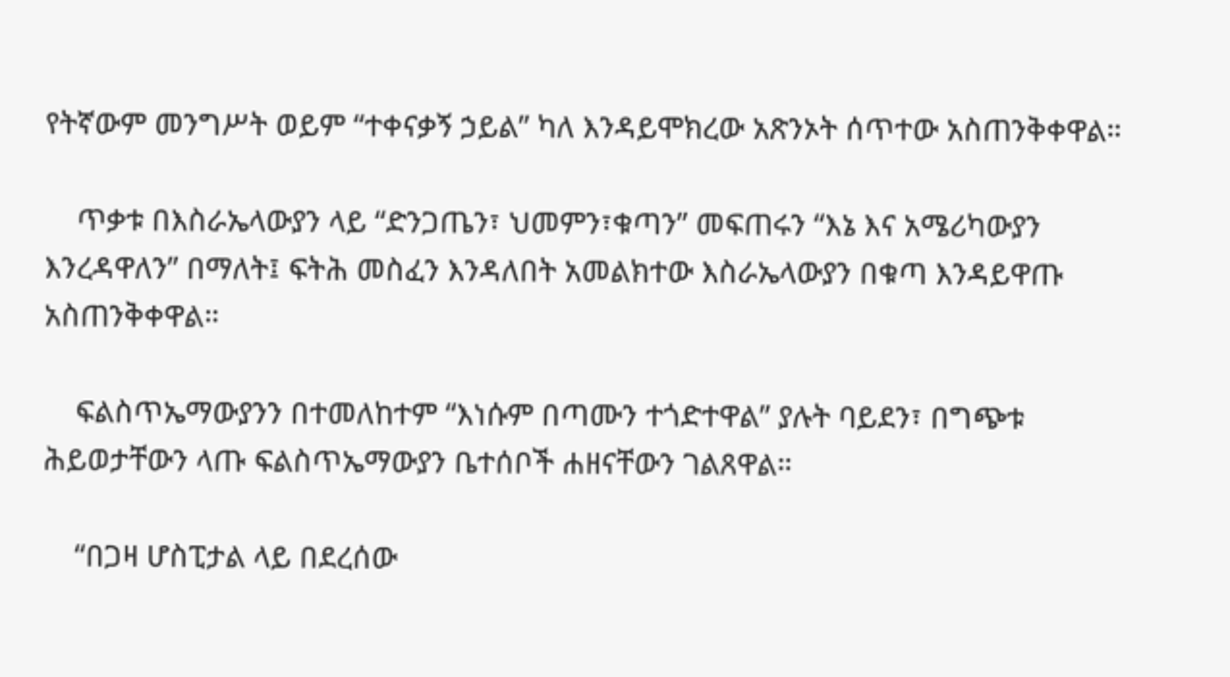የትኛውም መንግሥት ወይም “ተቀናቃኝ ኃይል” ካለ እንዳይሞክረው አጽንኦት ሰጥተው አስጠንቅቀዋል።

    ጥቃቱ በእስራኤላውያን ላይ “ድንጋጤን፣ ህመምን፣ቁጣን” መፍጠሩን “እኔ እና አሜሪካውያን እንረዳዋለን” በማለት፤ ፍትሕ መስፈን እንዳለበት አመልክተው እስራኤላውያን በቁጣ እንዳይዋጡ አስጠንቅቀዋል።

    ፍልስጥኤማውያንን በተመለከተም “እነሱም በጣሙን ተጎድተዋል” ያሉት ባይደን፣ በግጭቱ ሕይወታቸውን ላጡ ፍልስጥኤማውያን ቤተሰቦች ሐዘናቸውን ገልጸዋል።

    “በጋዛ ሆስፒታል ላይ በደረሰው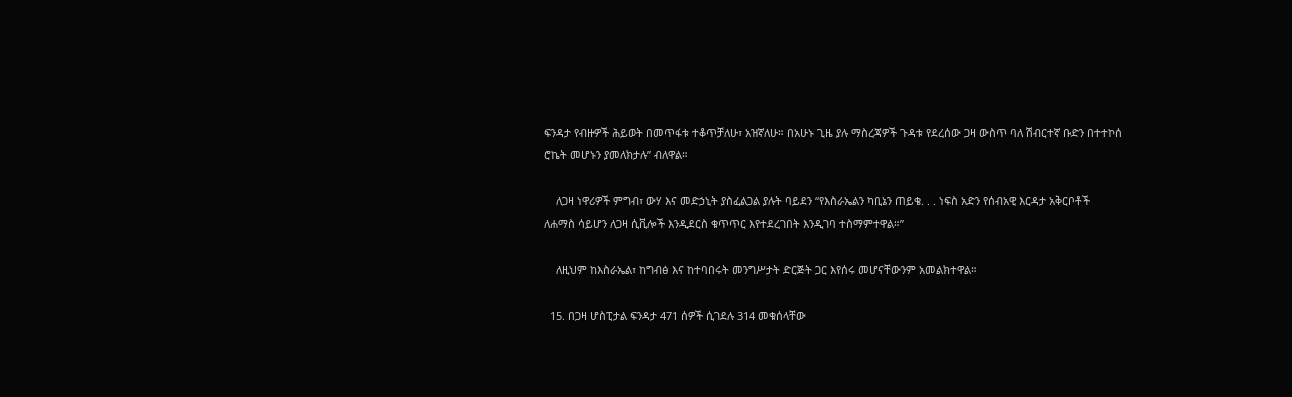ፍንዳታ የብዙዎች ሕይወት በመጥፋቱ ተቆጥቻለሁ፣ አዝኛለሁ። በአሁኑ ጊዜ ያሉ ማስረጃዎች ጉዳቱ የደረሰው ጋዛ ውስጥ ባለ ሽብርተኛ ቡድን በተተኮሰ ሮኬት መሆኑን ያመለክታሉ” ብለዋል።

    ለጋዛ ነዋሪዎች ምግብ፣ ውሃ እና መድኃኒት ያስፈልጋል ያሉት ባይደን “የእስራኤልን ካቢኔን ጠይቄ. . . ነፍስ አድን የሰብአዊ እርዳታ አቅርቦቶች ለሐማስ ሳይሆን ለጋዛ ሲቪሎች እንዲደርስ ቁጥጥር እየተደረገበት እንዲገባ ተስማምተዋል።”

    ለዚህም ከእስራኤል፣ ከግብፅ እና ከተባበሩት መንግሥታት ድርጅት ጋር እየሰሩ መሆናቸውንም አመልክተዋል።

  15. በጋዛ ሆስፒታል ፍንዳታ 471 ሰዎች ሲገደሉ 314 መቁሰላቸው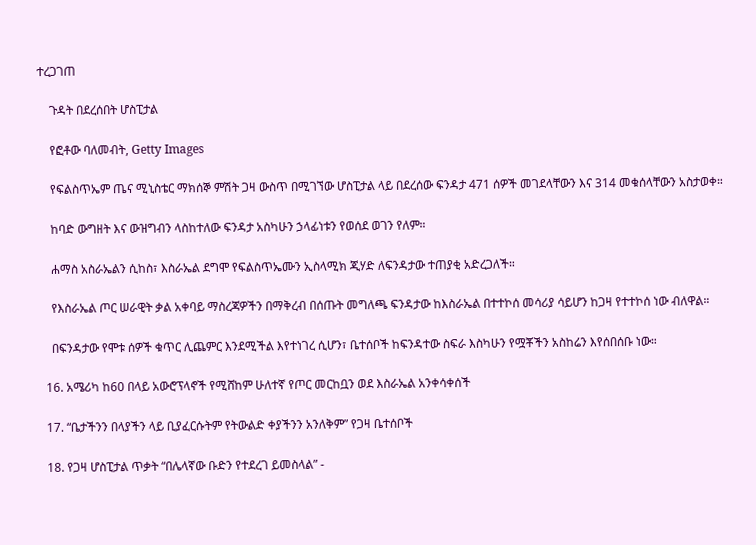ተረጋገጠ

    ጉዳት በደረሰበት ሆስፒታል

    የፎቶው ባለመብት, Getty Images

    የፍልስጥኤም ጤና ሚኒስቴር ማክሰኞ ምሽት ጋዛ ውስጥ በሚገኘው ሆስፒታል ላይ በደረሰው ፍንዳታ 471 ሰዎች መገደላቸውን እና 314 መቁሰላቸውን አስታወቀ።

    ከባድ ውግዘት እና ውዝግብን ላስከተለው ፍንዳታ አስካሁን ኃላፊነቱን የወሰደ ወገን የለም።

    ሐማስ አስራኤልን ሲከስ፣ እስራኤል ደግሞ የፍልስጥኤሙን ኢስላሚክ ጂሃድ ለፍንዳታው ተጠያቂ አድረጋለች።

    የእስራኤል ጦር ሠራዊት ቃል አቀባይ ማስረጃዎችን በማቅረብ በሰጡት መግለጫ ፍንዳታው ከእስራኤል በተተኮሰ መሳሪያ ሳይሆን ከጋዛ የተተኮሰ ነው ብለዋል።

    በፍንዳታው የሞቱ ሰዎች ቁጥር ሊጨምር እንደሚችል እየተነገረ ሲሆን፣ ቤተሰቦች ከፍንዳተው ስፍራ እስካሁን የሟቾችን አስከሬን እየሰበሰቡ ነው።

  16. አሜሪካ ከ60 በላይ አውሮፕላኖች የሚሸከም ሁለተኛ የጦር መርከቧን ወደ እስራኤል አንቀሳቀሰች

  17. “ቤታችንን በላያችን ላይ ቢያፈርሱትም የትውልድ ቀያችንን አንለቅም” የጋዛ ቤተሰቦች

  18. የጋዛ ሆስፒታል ጥቃት “በሌላኛው ቡድን የተደረገ ይመስላል” -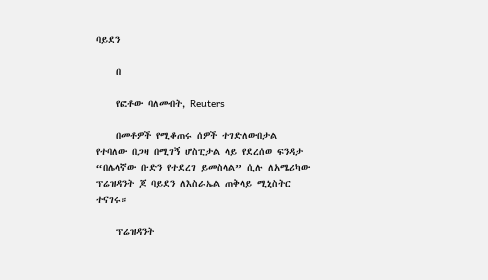ባይደን

    በ

    የፎቶው ባለመብት, Reuters

    በመቶዎች የሚቆጠሩ ሰዎች ተገድለውበታል የተባለው በጋዛ በሚገኝ ሆስፒታል ላይ የደረሰወ ፍንዳታ “በሌላኛው ቡድን የተደረገ ይመስላል” ሲሉ ለአሜሪካው ፕሬዝዳንት ጆ ባይደን ለእስራኤል ጠቅላይ ሚኒስትር ተናገሩ።

    ፕሬዝዳንት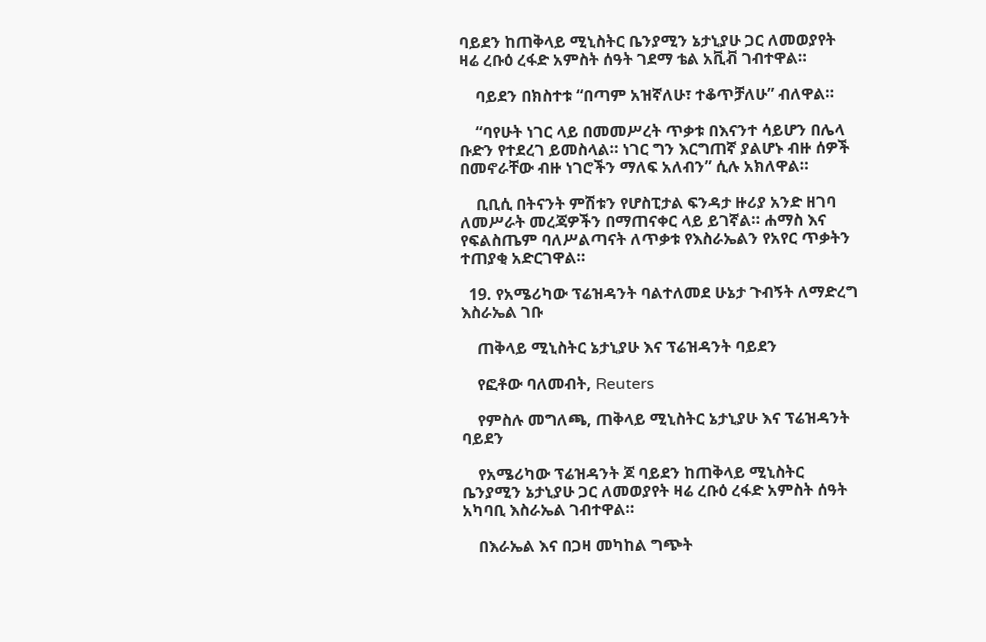ባይደን ከጠቅላይ ሚኒስትር ቤንያሚን ኔታኒያሁ ጋር ለመወያየት ዛሬ ረቡዕ ረፋድ አምስት ሰዓት ገደማ ቴል አቪቭ ገብተዋል።

    ባይደን በክስተቱ “በጣም አዝኛለሁ፣ ተቆጥቻለሁ” ብለዋል።

    “ባየሁት ነገር ላይ በመመሥረት ጥቃቱ በእናንተ ሳይሆን በሌላ ቡድን የተደረገ ይመስላል። ነገር ግን እርግጠኛ ያልሆኑ ብዙ ሰዎች በመኖራቸው ብዙ ነገሮችን ማለፍ አለብን” ሲሉ አክለዋል።

    ቢቢሲ በትናንት ምሽቱን የሆስፒታል ፍንዳታ ዙሪያ አንድ ዘገባ ለመሥራት መረጃዎችን በማጠናቀር ላይ ይገኛል። ሐማስ እና የፍልስጤም ባለሥልጣናት ለጥቃቱ የእስራኤልን የአየር ጥቃትን ተጠያቂ አድርገዋል።

  19. የአሜሪካው ፕሬዝዳንት ባልተለመደ ሁኔታ ጉብኝት ለማድረግ እስራኤል ገቡ

    ጠቅላይ ሚኒስትር ኔታኒያሁ እና ፕሬዝዳንት ባይደን

    የፎቶው ባለመብት, Reuters

    የምስሉ መግለጫ, ጠቅላይ ሚኒስትር ኔታኒያሁ እና ፕሬዝዳንት ባይደን

    የአሜሪካው ፕሬዝዳንት ጆ ባይደን ከጠቅላይ ሚኒስትር ቤንያሚን ኔታኒያሁ ጋር ለመወያየት ዛሬ ረቡዕ ረፋድ አምስት ሰዓት አካባቢ እስራኤል ገብተዋል።

    በእራኤል እና በጋዛ መካከል ግጭት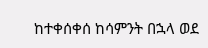ከተቀሰቀሰ ከሳምንት በኋላ ወደ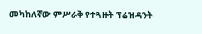መካከለኛው ምሥራቅ የተጓዙት ፕሬዝዳንት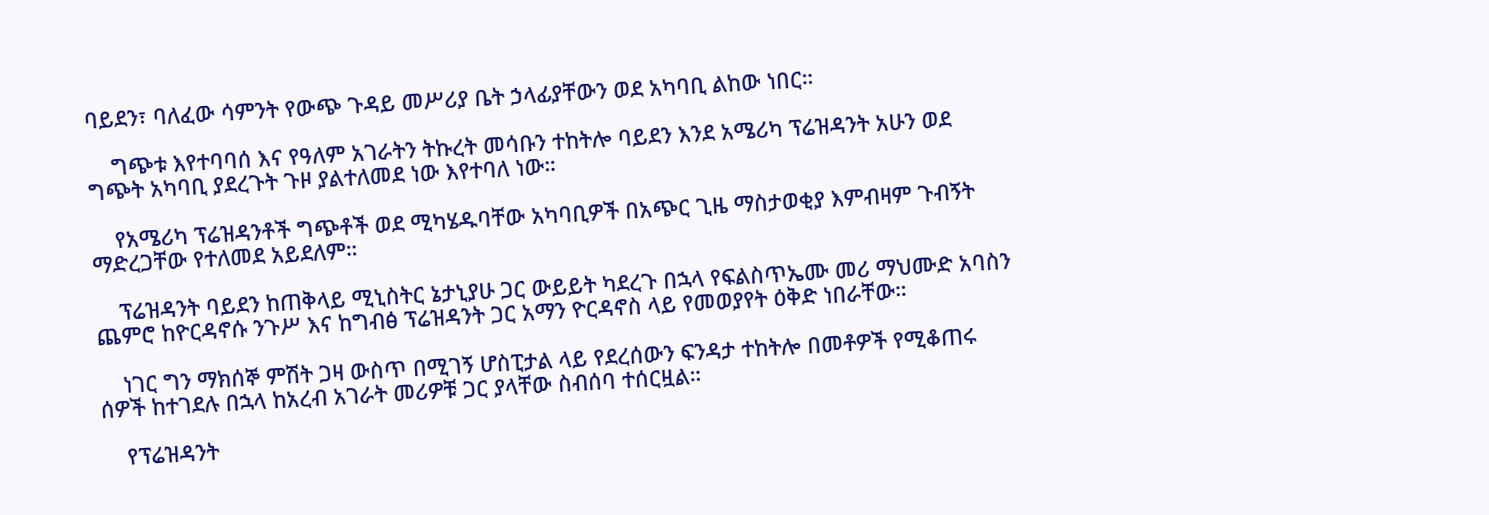ባይደን፣ ባለፈው ሳምንት የውጭ ጉዳይ መሥሪያ ቤት ኃላፊያቸውን ወደ አካባቢ ልከው ነበር።

    ግጭቱ እየተባባሰ እና የዓለም አገራትን ትኩረት መሳቡን ተከትሎ ባይደን እንደ አሜሪካ ፕሬዝዳንት አሁን ወደ ግጭት አካባቢ ያደረጉት ጉዞ ያልተለመደ ነው እየተባለ ነው።

    የአሜሪካ ፕሬዝዳንቶች ግጭቶች ወደ ሚካሄዱባቸው አካባቢዎች በአጭር ጊዜ ማስታወቂያ እምብዛም ጉብኝት ማድረጋቸው የተለመደ አይደለም።

    ፕሬዝዳንት ባይደን ከጠቅላይ ሚኒስትር ኔታኒያሁ ጋር ውይይት ካደረጉ በኋላ የፍልስጥኤሙ መሪ ማህሙድ አባስን ጨምሮ ከዮርዳኖሱ ንጉሥ እና ከግብፅ ፕሬዝዳንት ጋር አማን ዮርዳኖስ ላይ የመወያየት ዕቅድ ነበራቸው።

    ነገር ግን ማክሰኞ ምሽት ጋዛ ውስጥ በሚገኝ ሆስፒታል ላይ የደረሰውን ፍንዳታ ተከትሎ በመቶዎች የሚቆጠሩ ሰዎች ከተገደሉ በኋላ ከአረብ አገራት መሪዎቹ ጋር ያላቸው ስብሰባ ተሰርዟል።

    የፕሬዝዳንት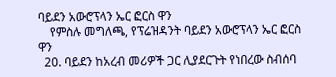ባይደን አውሮፕላን ኤር ፎርስ ዋን
    የምስሉ መግለጫ, የፕሬዝዳንት ባይደን አውሮፕላን ኤር ፎርስ ዋን
  20. ባይደን ከአረብ መሪዎች ጋር ሊያደርጉት የነበረው ስብሰባ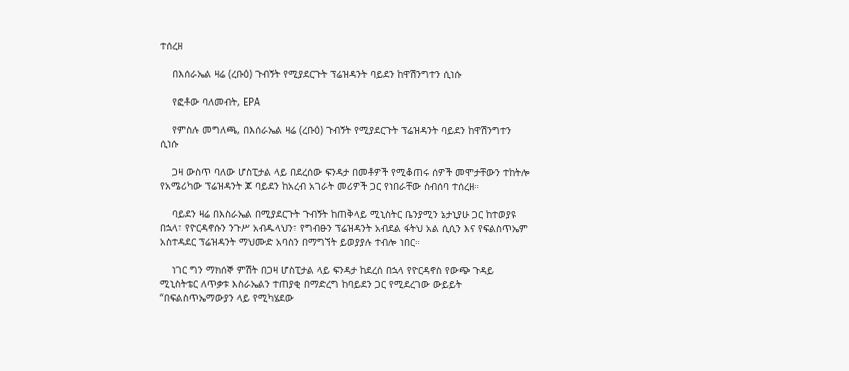ተሰረዘ

    በእሰራኤል ዛሬ (ረቡዕ) ጉብኝት የሚያደርጉት ፕሬዝዳንት ባይደን ከዋሽንግተን ሲነሱ

    የፎቶው ባለመብት, EPA

    የምስሉ መግለጫ, በእሰራኤል ዛሬ (ረቡዕ) ጉብኝት የሚያደርጉት ፕሬዝዳንት ባይደን ከዋሽንግተን ሲነሱ

    ጋዛ ውስጥ ባለው ሆስፒታል ላይ በደረሰው ፍንዳታ በመቶዎች የሚቆጠሩ ሰዎች መሞታቸውን ተከትሎ የአሜሪካው ፕሬዝዳንት ጆ ባይደን ከአረብ አገራት መሪዎች ጋር የነበራቸው ስብሰባ ተሰረዘ።

    ባይደን ዛሬ በእስራኤል በሚያደርጉት ጉብኝት ከጠቅላይ ሚኒስትር ቤንያሚን ኔታኒያሁ ጋር ከተወያዩ በኋላ፣ የዮርዳኖሱን ንጉሥ አብዱላህን፣ የግብፁን ፕሬዝዳንት አብደል ፋትህ አል ሲሲን እና የፍልስጥኤም አስተዳደር ፕሬዝዳንት ማህሙድ አባስን በማግኘት ይወያያሉ ተብሎ ነበር።

    ነገር ግን ማክሰኞ ምሽት በጋዛ ሆስፒታል ላይ ፍንዳታ ከደረሰ በኋላ የዮርዳኖስ የውጭ ጉዳይ ሚኒስትቴር ለጥቃቱ እስራኤልን ተጠያቂ በማድረግ ከባይደን ጋር የሚደረገው ውይይት “በፍልስጥኤማውያን ላይ የሚካሄደው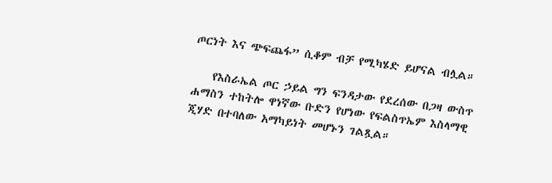ጦርነት እና ጭፍጨፋ” ሲቆም ብቻ የሚካሄድ ይሆናል ብሏል።

    የእስራኤል ጦር ኃይል ግን ፍንዳታው የደረሰው በጋዛ ውስጥ ሐማስን ተከትሎ ዋነኛው ቡድን የሆነው የፍልስጥኤም እስላማዊ ጂሃድ በተባለው አማካይነት መሆኑን ገልጿል።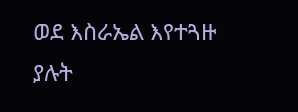ወደ እስራኤል እየተጓዙ ያሉት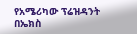የአሜሪካው ፕሬዝዳንት በኤክስ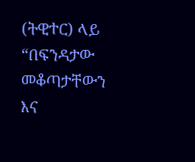(ትዊተር) ላይ “በፍንዳታው መቆጣታቸውን እና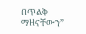በጥልቅ ማዘናቸውን”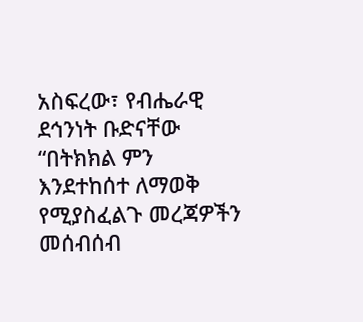አስፍረው፣ የብሔራዊ ደኅንነት ቡድናቸው “በትክክል ምን እንደተከሰተ ለማወቅ የሚያስፈልጉ መረጃዎችን መሰብሰብ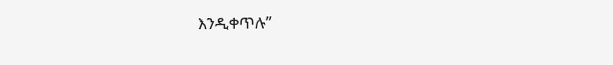እንዲቀጥሉ”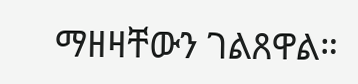ማዘዛቸውን ገልጸዋል።